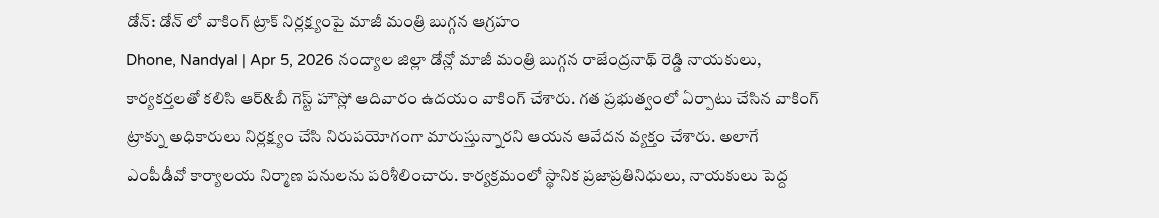డోన్: డోన్ లో వాకింగ్ ట్రాక్ నిర్లక్ష్యంపై మాజీ మంత్రి బుగ్గన ఆగ్రహం
Dhone, Nandyal | Apr 5, 2026 నంద్యాల జిల్లా డోన్లో మాజీ మంత్రి బుగ్గన రాజేంద్రనాథ్ రెడ్డి నాయకులు, కార్యకర్తలతో కలిసి ఆర్&బీ గెస్ట్ హౌస్లో ఆదివారం ఉదయం వాకింగ్ చేశారు. గత ప్రభుత్వంలో ఏర్పాటు చేసిన వాకింగ్ ట్రాక్ను అధికారులు నిర్లక్ష్యం చేసి నిరుపయోగంగా మారుస్తున్నారని ఆయన ఆవేదన వ్యక్తం చేశారు. అలాగే ఎంపీడీవో కార్యాలయ నిర్మాణ పనులను పరిశీలించారు. కార్యక్రమంలో స్థానిక ప్రజాప్రతినిధులు, నాయకులు పెద్ద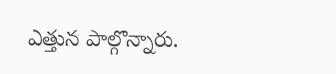ఎత్తున పాల్గొన్నారు.